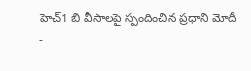హెచ్1 బి వీసాలపై స్పందించిన ప్రధాని మోదీ
-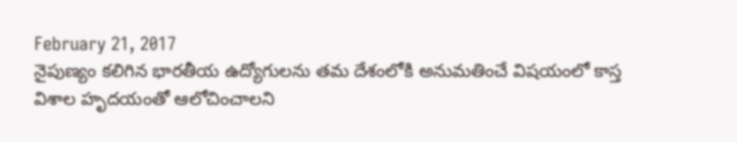February 21, 2017
నైపుణ్యం కలిగిన భారతీయ ఉద్యోగులను తమ దేశంలోకి అనుమతించే విషయంలో కాస్త విశాల హృదయంతో ఆలోచించాలని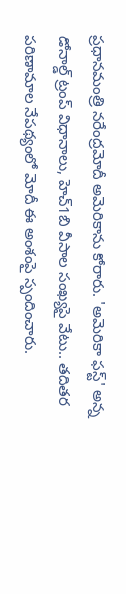ప్రధానమంత్రి నరేంద్రమోదీ అమెరికాను కోరారు. 'అమెరికా ఫస్ట్' అన్న డోనాల్డ్ ట్రంప్ విధానాలు, హెచ్1బి వీసాల సంఖ్యపై వేటు.. తదితర పరిణామాల నేపథ్యంలో మోదీ ఈ అంశంపై స్పందించారు.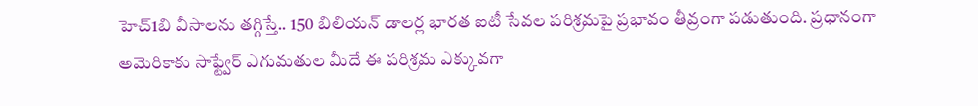హెచ్1బి వీసాలను తగ్గిస్తే.. 150 బిలియన్ డాలర్ల భారత ఐటీ సేవల పరిశ్రమపై ప్రభావం తీవ్రంగా పడుతుంది. ప్రధానంగా అమెరికాకు సాఫ్ట్వేర్ ఎగుమతుల మీదే ఈ పరిశ్రమ ఎక్కువగా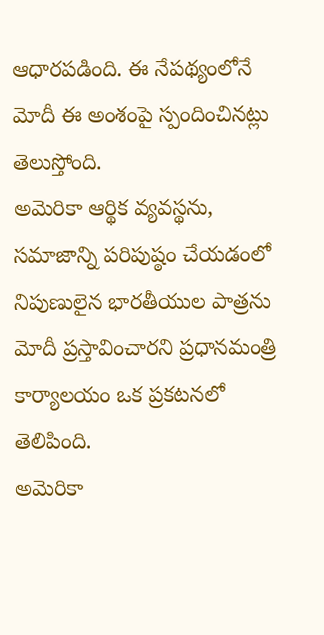ఆధారపడింది. ఈ నేపథ్యంలోనే మోదీ ఈ అంశంపై స్పందించినట్లు తెలుస్తోంది.
అమెరికా ఆర్థిక వ్యవస్థను, సమాజాన్ని పరిపుష్ఠం చేయడంలో నిపుణులైన భారతీయుల పాత్రను మోదీ ప్రస్తావించారని ప్రధానమంత్రి కార్యాలయం ఒక ప్రకటనలో తెలిపింది.
అమెరికా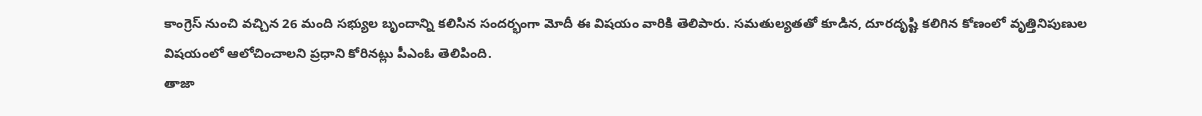కాంగ్రెస్ నుంచి వచ్చిన 26 మంది సభ్యుల బృందాన్ని కలిసిన సందర్భంగా మోదీ ఈ విషయం వారికి తెలిపారు. సమతుల్యతతో కూడిన, దూరదృష్టి కలిగిన కోణంలో వృత్తినిపుణుల విషయంలో ఆలోచించాలని ప్రధాని కోరినట్లు పీఎంఓ తెలిపింది.
తాజా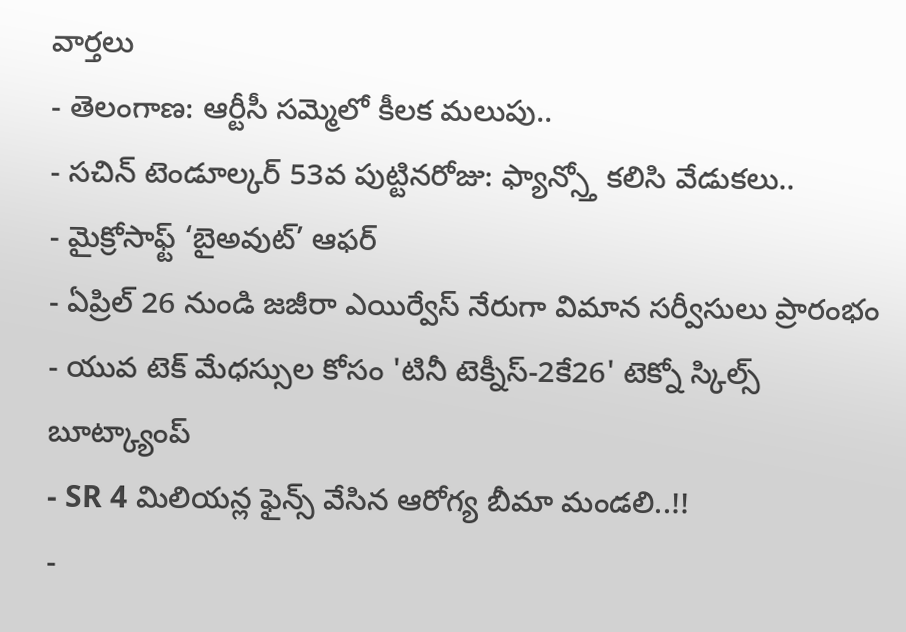వార్తలు
- తెలంగాణ: ఆర్టీసీ సమ్మెలో కీలక మలుపు..
- సచిన్ టెండూల్కర్ 53వ పుట్టినరోజు: ఫ్యాన్స్తో కలిసి వేడుకలు..
- మైక్రోసాఫ్ట్ ‘బైఅవుట్’ ఆఫర్
- ఏప్రిల్ 26 నుండి జజీరా ఎయిర్వేస్ నేరుగా విమాన సర్వీసులు ప్రారంభం
- యువ టెక్ మేధస్సుల కోసం 'టినీ టెక్నీస్-2కే26' టెక్నో స్కిల్స్ బూట్క్యాంప్
- SR 4 మిలియన్ల ఫైన్స్ వేసిన ఆరోగ్య బీమా మండలి..!!
-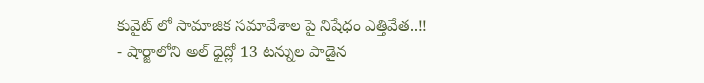కువైట్ లో సామాజిక సమావేశాల పై నిషేధం ఎత్తివేత..!!
- షార్జాలోని అల్ ధైద్లో 13 టన్నుల పాడైన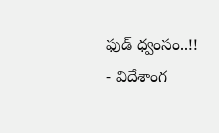ఫుడ్ ధ్వంసం..!!
- విదేశాంగ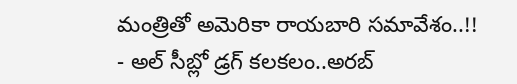మంత్రితో అమెరికా రాయబారి సమావేశం..!!
- అల్ సీబ్లో డ్రగ్ కలకలం..అరబ్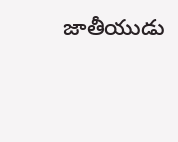జాతీయుడు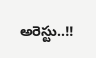అరెస్టు..!!